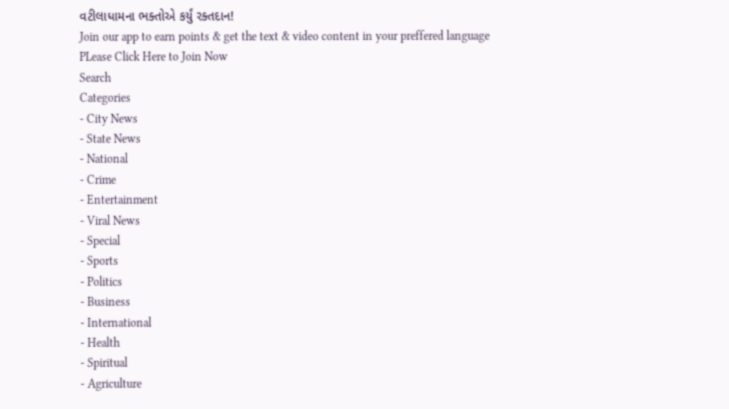વટીલાધામના ભક્તોએ કર્યું રક્તદાન!
Join our app to earn points & get the text & video content in your preffered language
PLease Click Here to Join Now
Search
Categories
- City News
- State News
- National
- Crime
- Entertainment
- Viral News
- Special
- Sports
- Politics
- Business
- International
- Health
- Spiritual
- Agriculture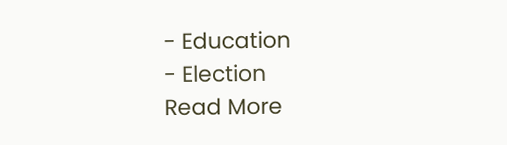- Education
- Election
Read More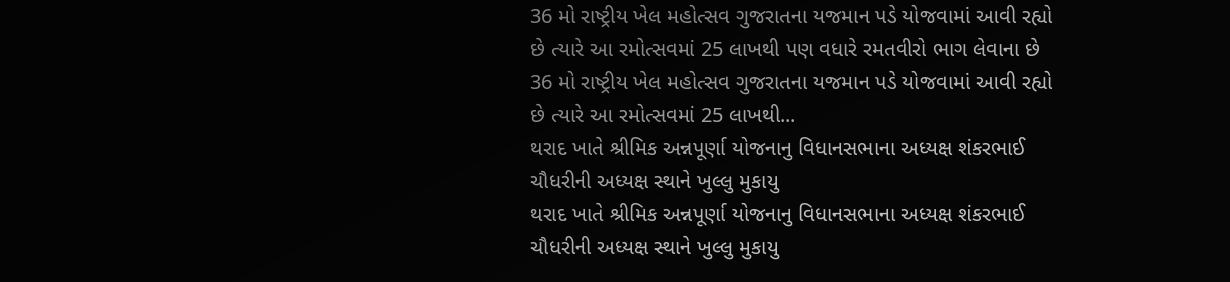36 મો રાષ્ટ્રીય ખેલ મહોત્સવ ગુજરાતના યજમાન પડે યોજવામાં આવી રહ્યો છે ત્યારે આ રમોત્સવમાં 25 લાખથી પણ વધારે રમતવીરો ભાગ લેવાના છે
36 મો રાષ્ટ્રીય ખેલ મહોત્સવ ગુજરાતના યજમાન પડે યોજવામાં આવી રહ્યો છે ત્યારે આ રમોત્સવમાં 25 લાખથી...
થરાદ ખાતે શ્રીમિક અન્નપૂર્ણા યોજનાનુ વિધાનસભાના અધ્યક્ષ શંકરભાઈ ચૌધરીની અધ્યક્ષ સ્થાને ખુલ્લુ મુકાયુ
થરાદ ખાતે શ્રીમિક અન્નપૂર્ણા યોજનાનુ વિધાનસભાના અધ્યક્ષ શંકરભાઈ ચૌધરીની અધ્યક્ષ સ્થાને ખુલ્લુ મુકાયુ